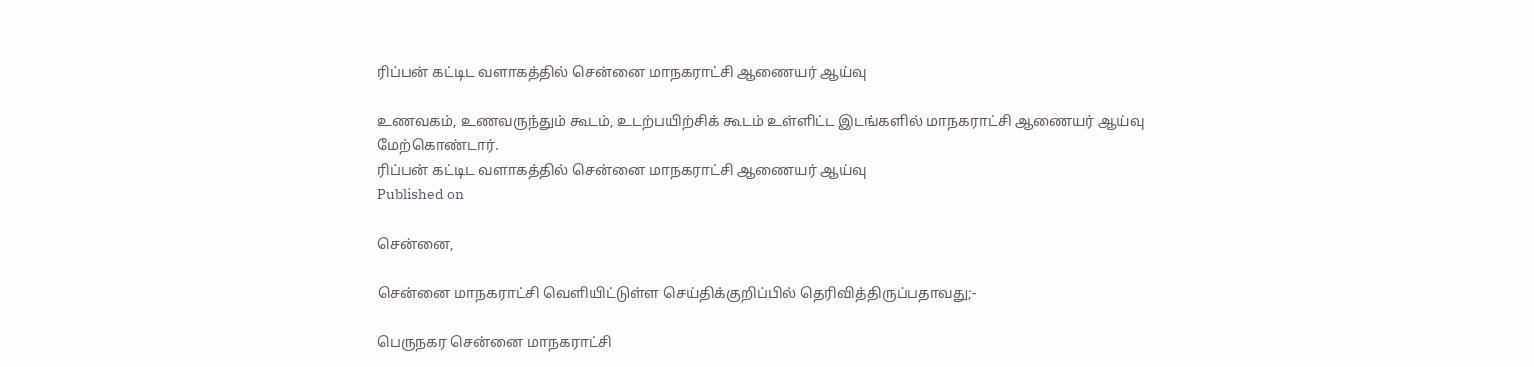ரிப்பன் கட்டிட வளாகத்தில் சென்னை மாநகராட்சி ஆணையர் ஆய்வு

உணவகம், உணவருந்தும் கூடம், உடற்பயிற்சிக் கூடம் உள்ளிட்ட இடங்களில் மாநகராட்சி ஆணையர் ஆய்வு மேற்கொண்டார்.
ரிப்பன் கட்டிட வளாகத்தில் சென்னை மாநகராட்சி ஆணையர் ஆய்வு
Published on

சென்னை,

சென்னை மாநகராட்சி வெளியிட்டுள்ள செய்திக்குறிப்பில் தெரிவித்திருப்பதாவது;-

பெருநகர சென்னை மாநகராட்சி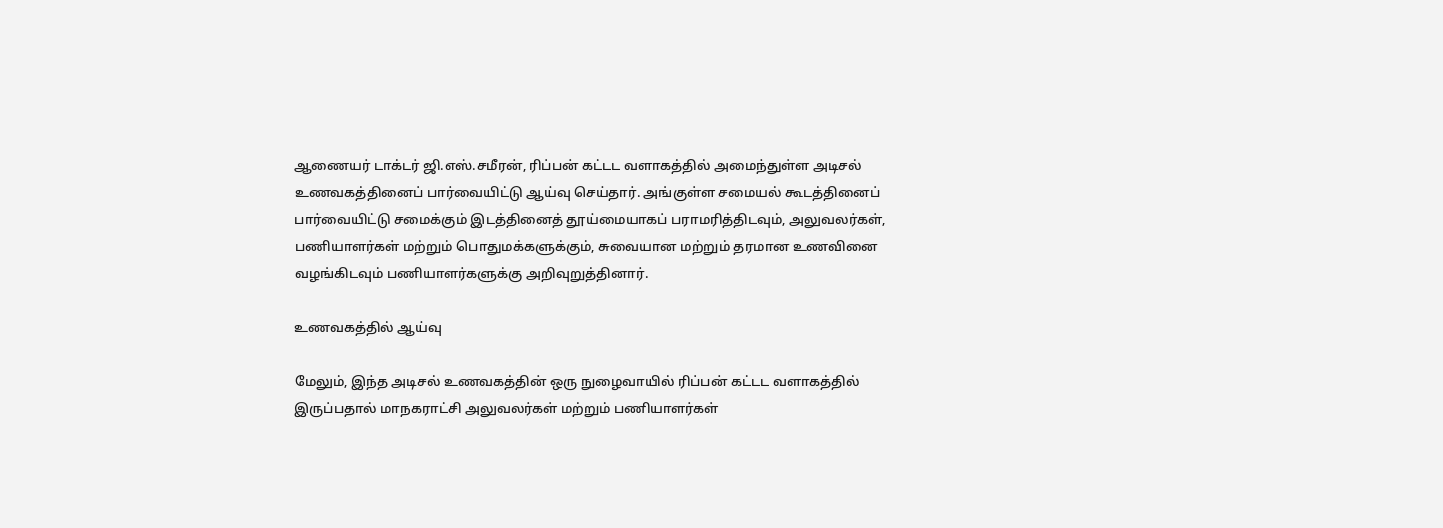ஆணையர் டாக்டர் ஜி.எஸ்.சமீரன், ரிப்பன் கட்டட வளாகத்தில் அமைந்துள்ள அடிசல் உணவகத்தினைப் பார்வையிட்டு ஆய்வு செய்தார். அங்குள்ள சமையல் கூடத்தினைப் பார்வையிட்டு சமைக்கும் இடத்தினைத் தூய்மையாகப் பராமரித்திடவும், அலுவலர்கள், பணியாளர்கள் மற்றும் பொதுமக்களுக்கும், சுவையான மற்றும் தரமான உணவினை வழங்கிடவும் பணியாளர்களுக்கு அறிவுறுத்தினார்.

உணவகத்தில் ஆய்வு

மேலும், இந்த அடிசல் உணவகத்தின் ஒரு நுழைவாயில் ரிப்பன் கட்டட வளாகத்தில் இருப்பதால் மாநகராட்சி அலுவலர்கள் மற்றும் பணியாளர்கள்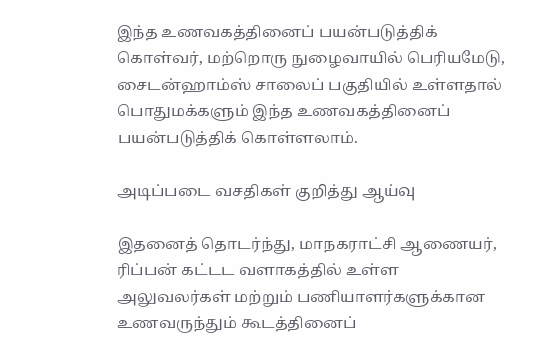இந்த உணவகத்தினைப் பயன்படுத்திக் கொள்வர், மற்றொரு நுழைவாயில் பெரியமேடு, சைடன்ஹாம்ஸ் சாலைப் பகுதியில் உள்ளதால் பொதுமக்களும் இந்த உணவகத்தினைப் பயன்படுத்திக் கொள்ளலாம்.

அடிப்படை வசதிகள் குறித்து ஆய்வு

இதனைத் தொடர்ந்து, மாநகராட்சி ஆணையர், ரிப்பன் கட்டட வளாகத்தில் உள்ள அலுவலர்கள் மற்றும் பணியாளர்களுக்கான உணவருந்தும் கூடத்தினைப்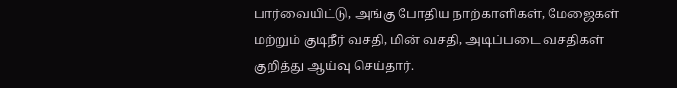பார்வையிட்டு, அங்கு போதிய நாற்காளிகள், மேஜைகள் மற்றும் குடிநீர் வசதி, மின் வசதி, அடிப்படை வசதிகள் குறித்து ஆய்வு செய்தார்.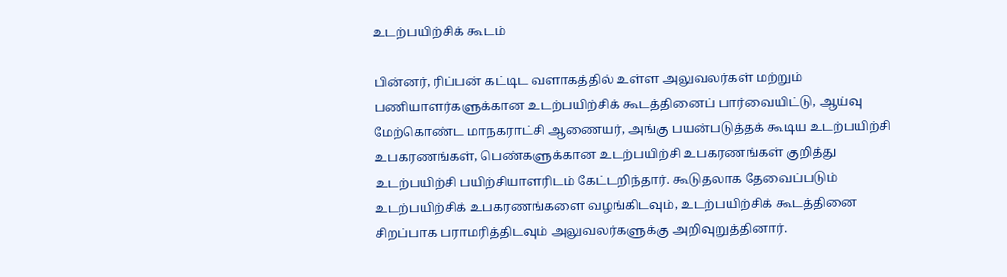உடற்பயிற்சிக் கூடம்

பின்னர், ரிப்பன் கட்டிட வளாகத்தில் உள்ள அலுவலர்கள் மற்றும் பணியாளர்களுக்கான உடற்பயிற்சிக் கூடத்தினைப் பார்வையிட்டு, ஆய்வு மேற்கொண்ட மாநகராட்சி ஆணையர், அங்கு பயன்படுத்தக் கூடிய உடற்பயிற்சி உபகரணங்கள், பெண்களுக்கான உடற்பயிற்சி உபகரணங்கள் குறித்து உடற்பயிற்சி பயிற்சியாளரிடம் கேட்டறிந்தார். கூடுதலாக தேவைப்படும் உடற்பயிற்சிக் உபகரணங்களை வழங்கிடவும், உடற்பயிற்சிக் கூடத்தினை சிறப்பாக பராமரித்திடவும் அலுவலர்களுக்கு அறிவுறுத்தினார்.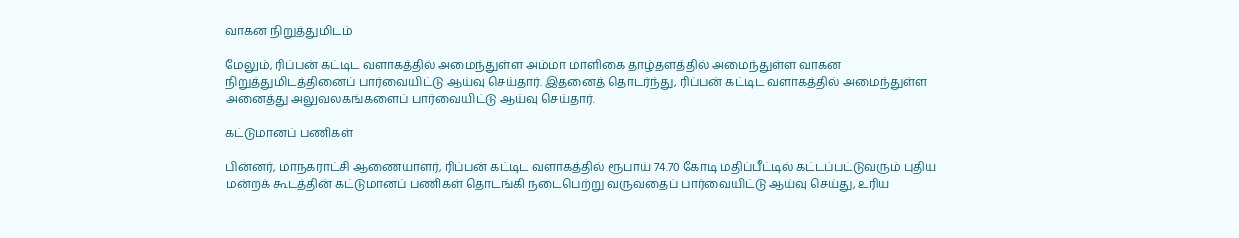வாகன நிறுத்துமிடம்

மேலும், ரிப்பன் கட்டிட வளாகத்தில் அமைந்துள்ள அம்மா மாளிகை தாழ்தளத்தில் அமைந்துள்ள வாகன நிறுத்துமிடத்தினைப் பார்வையிட்டு ஆய்வு செய்தார். இதனைத் தொடர்ந்து, ரிப்பன் கட்டிட வளாகத்தில் அமைந்துள்ள அனைத்து அலுவலகங்களைப் பார்வையிட்டு ஆய்வு செய்தார்.

கட்டுமானப் பணிகள்

பின்னர், மாநகராட்சி ஆணையாளர், ரிப்பன் கட்டிட வளாகத்தில் ரூபாய் 74.70 கோடி மதிப்பீட்டில் கட்டப்பட்டுவரும் புதிய மன்றக் கூடத்தின் கட்டுமானப் பணிகள் தொடங்கி நடைபெற்று வருவதைப் பார்வையிட்டு ஆய்வு செய்து, உரிய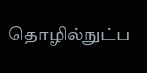தொழில்நுட்ப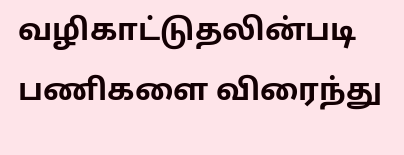வழிகாட்டுதலின்படி பணிகளை விரைந்து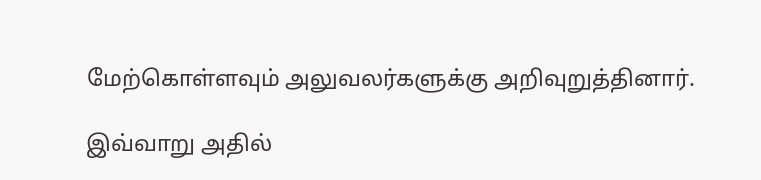மேற்கொள்ளவும் அலுவலர்களுக்கு அறிவுறுத்தினார்.

இவ்வாறு அதில்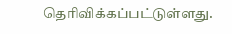தெரிவிக்கப்பட்டுள்ளது.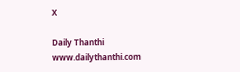X

Daily Thanthi
www.dailythanthi.com